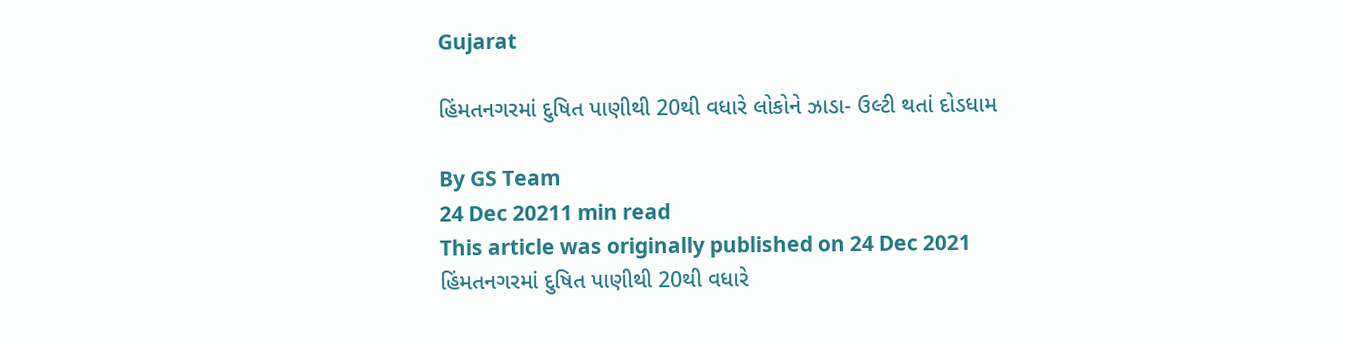Gujarat

હિંમતનગરમાં દુષિત પાણીથી 20થી વધારે લોકોને ઝાડા- ઉલ્ટી થતાં દોડધામ

By GS Team
24 Dec 20211 min read
This article was originally published on 24 Dec 2021
હિંમતનગરમાં દુષિત પાણીથી 20થી વધારે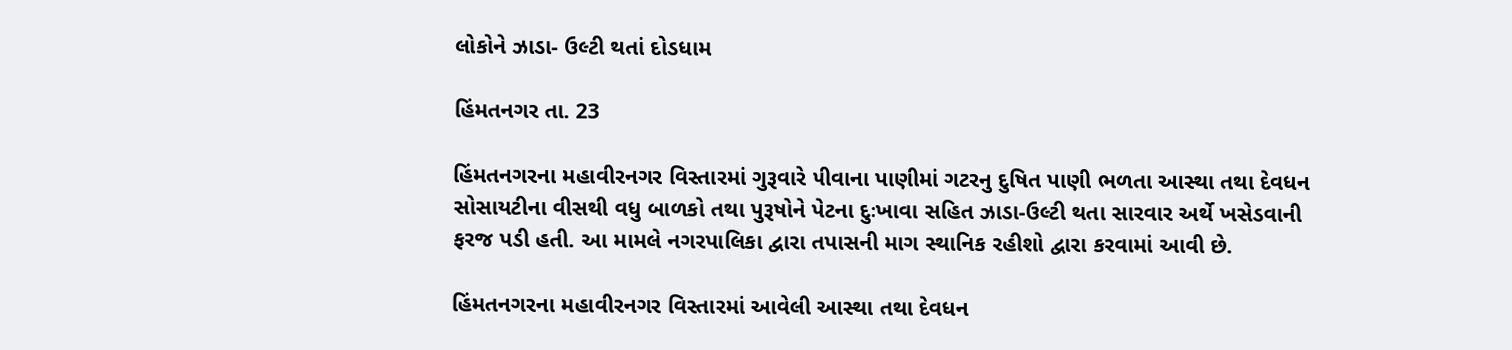લોકોને ઝાડા- ઉલ્ટી થતાં દોડધામ

હિંમતનગર તા. 23

હિંમતનગરના મહાવીરનગર વિસ્તારમાં ગુરૂવારે ૫ીવાના પાણીમાં ગટરનુ દુષિત પાણી ભળતા આસ્થા તથા દેવધન સોસાયટીના વીસથી વધુ બાળકો તથા પુરૂષોને પેટના દુઃખાવા સહિત ઝાડા-ઉલ્ટી થતા સારવાર અર્થે ખસેડવાની ફરજ પડી હતી. આ મામલે નગરપાલિકા દ્વારા તપાસની માગ સ્થાનિક રહીશો દ્વારા કરવામાં આવી છે.

હિંમતનગરના મહાવીરનગર વિસ્તારમાં આવેલી આસ્થા તથા દેવધન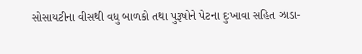સોસાયટીના વીસથી વધુ બાળકો તથા પુરૂષોને પેટના દુઃખાવા સહિત ઝાડા-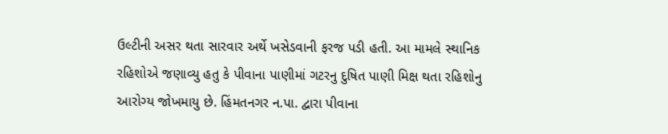ઉલ્ટીની અસર થતા સારવાર અર્થે ખસેડવાની ફરજ પડી હતી. આ મામલે સ્થાનિક રહિશોએ જણાવ્યુ હતુ કે પીવાના પાણીમાં ગટરનુ દુષિત પાણી મિક્ષ થતા રહિશોનુ આરોગ્ય જોખમાયુ છે. હિંમતનગર ન.પા. દ્વારા પીવાના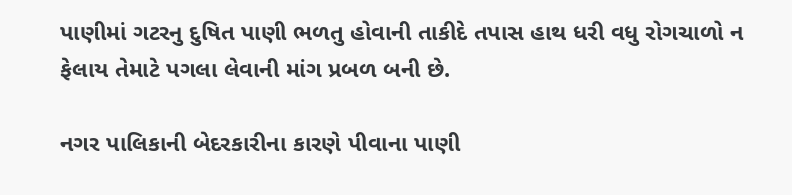પાણીમાં ગટરનુ દુષિત પાણી ભળતુ હોવાની તાકીદે તપાસ હાથ ધરી વધુ રોગચાળો ન ફેલાય તેમાટે પગલા લેવાની માંગ પ્રબળ બની છે.

નગર પાલિકાની બેદરકારીના કારણે પીવાના પાણી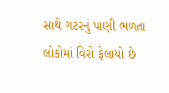સાથે ગટરનું પાણી ભળતા લોકોમાં વિરો ફેલાયો છે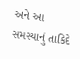અને આ સમસ્યાનું તાકિદે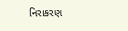નિરાકરણ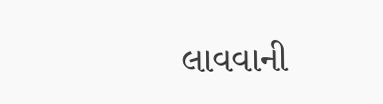લાવવાની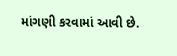માંગણી કરવામાં આવી છે.